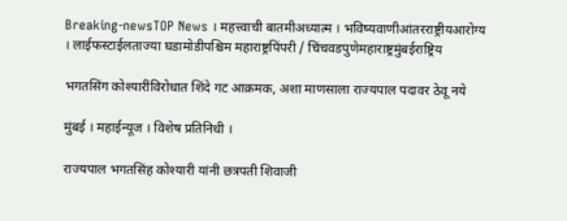Breaking-newsTOP News । महत्त्वाची बातमीअध्यात्म । भविष्यवाणीआंतरराष्ट्रीयआरोग्य । लाईफस्टाईलताज्या घडामोडीपश्चिम महाराष्ट्रपिंपरी / चिंचवडपुणेमहाराष्ट्रमुंबईराष्ट्रिय

भगतसिंग कोश्यारींविरोधात शिंदे गट आक्रमक, अशा माणसाला राज्यपाल पदावर ठेवू नये

मुंबई । महाईन्यूज । विशेष प्रतिनिधी ।

राज्यपाल भगतसिंह कोश्यारी यांनी छत्रपती शिवाजी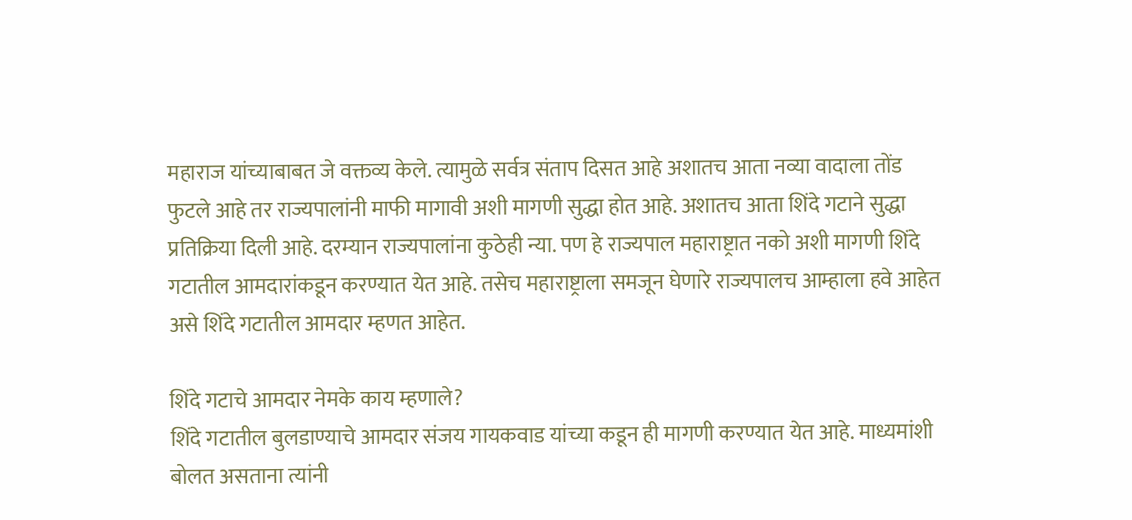महाराज यांच्याबाबत जे वक्तव्य केले. त्यामुळे सर्वत्र संताप दिसत आहे अशातच आता नव्या वादाला तोंड फुटले आहे तर राज्यपालांनी माफी मागावी अशी मागणी सुद्धा होत आहे. अशातच आता शिंदे गटाने सुद्धा प्रतिक्रिया दिली आहे. दरम्यान राज्यपालांना कुठेही न्या. पण हे राज्यपाल महाराष्ट्रात नको अशी मागणी शिंदे गटातील आमदारांकडून करण्यात येत आहे. तसेच महाराष्ट्राला समजून घेणारे राज्यपालच आम्हाला हवे आहेत असे शिंदे गटातील आमदार म्हणत आहेत.

शिंदे गटाचे आमदार नेमके काय म्हणाले?
शिंदे गटातील बुलडाण्याचे आमदार संजय गायकवाड यांच्या कडून ही मागणी करण्यात येत आहे. माध्यमांशी बोलत असताना त्यांनी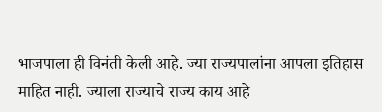भाजपाला ही विनंती केली आहे. ज्या राज्यपालांना आपला इतिहास माहित नाही. ज्याला राज्याचे राज्य काय आहे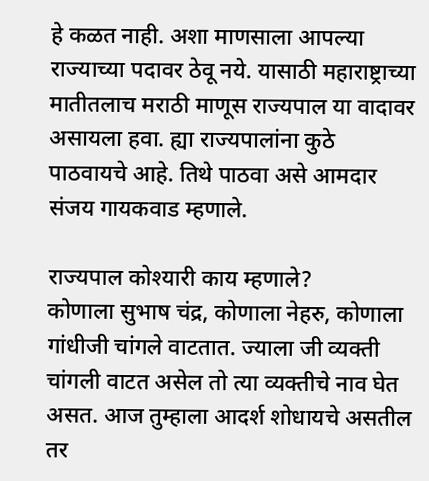हे कळत नाही. अशा माणसाला आपल्या राज्याच्या पदावर ठेवू नये. यासाठी महाराष्ट्राच्या मातीतलाच मराठी माणूस राज्यपाल या वादावर असायला हवा. ह्या राज्यपालांना कुठे पाठवायचे आहे. तिथे पाठवा असे आमदार संजय गायकवाड म्हणाले.

राज्यपाल कोश्यारी काय म्हणाले?
कोणाला सुभाष चंद्र, कोणाला नेहरु, कोणाला गांधीजी चांगले वाटतात. ज्याला जी व्यक्ती चांगली वाटत असेल तो त्या व्यक्तीचे नाव घेत असत. आज तुम्हाला आदर्श शोधायचे असतील तर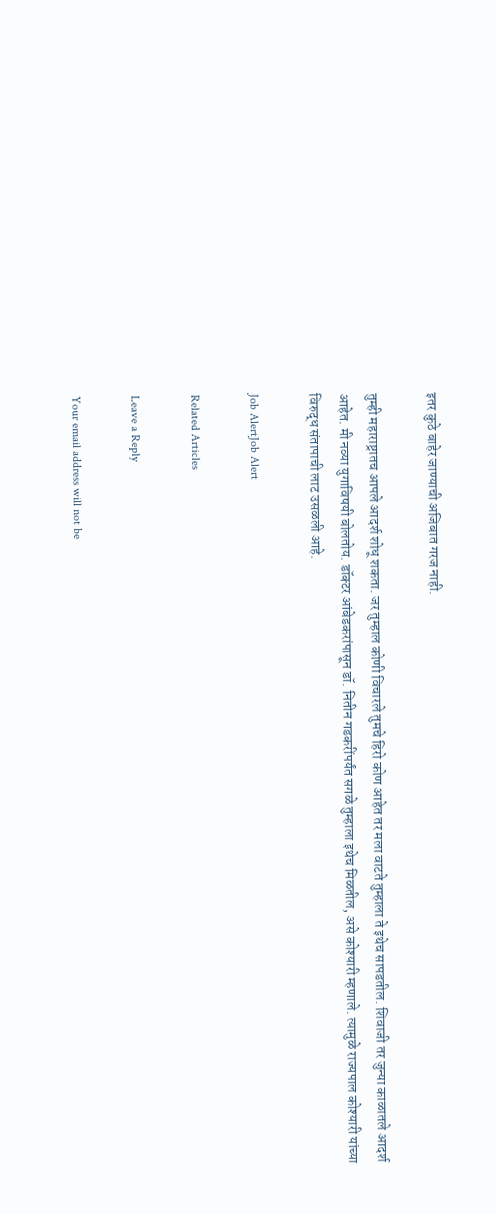इतर कुठे बाहेर जाण्याची अजिबात गरज नाही.

तुम्ही महाराष्ट्रातच आपले आदर्श शोधू शकता. जर तुम्हाल कोणी विचारले तुमचे हिरो कोण आहेत तर मला वाटते तुम्हाला ते इथेच सापडतील. शिवाजी तर जुन्या काळातले आदर्श आहेत. मी नव्या युगाविषयी बोलतोय. डॉक्टर आंबेडकरांपासून डॉ. नितीन गडकरींपर्यंत सगळे तुम्हाला इथेच मिळतील, असे कोश्यारी म्हणाले. त्यामुळे राज्यपाल कोश्यारी यांच्या विरुद्ध संतापाची लाट उसळली आहे.

Job AlertJob Alert

Related Articles

Leave a Reply

Your email address will not be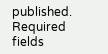published. Required fields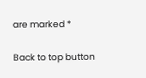are marked *

Back to top button